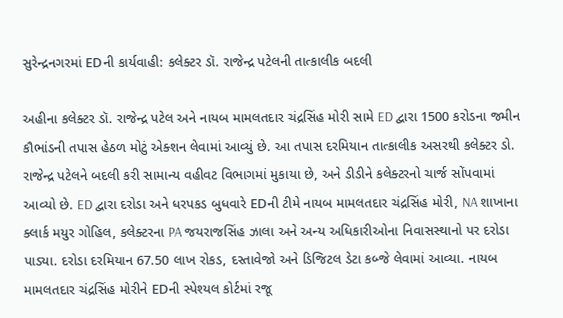સુરેન્દ્રનગરમાં EDની કાર્યવાહી: કલેક્ટર ડૉ. રાજેન્દ્ર પટેલની તાત્કાલીક બદલી

અહીના કલેક્ટર ડૉ. રાજેન્દ્ર પટેલ અને નાયબ મામલતદાર ચંદ્રસિંહ મોરી સામે ED દ્વારા 1500 કરોડના જમીન કૌભાંડની તપાસ હેઠળ મોટું એક્શન લેવામાં આવ્યું છે. આ તપાસ દરમિયાન તાત્કાલીક અસરથી કલેક્ટર ડો. રાજેન્દ્ર પટેલને બદલી કરી સામાન્ય વહીવટ વિભાગમાં મુકાયા છે, અને ડીડીને કલેક્ટરનો ચાર્જ સોંપવામાં આવ્યો છે. ED દ્વારા દરોડા અને ધરપકડ બુધવારે EDની ટીમે નાયબ મામલતદાર ચંદ્રસિંહ મોરી, NA શાખાના ક્લાર્ક મયુર ગોહિલ, કલેક્ટરના PA જયરાજસિંહ ઝાલા અને અન્ય અધિકારીઓના નિવાસસ્થાનો પર દરોડા પાડ્યા. દરોડા દરમિયાન 67.50 લાખ રોકડ, દસ્તાવેજો અને ડિજિટલ ડેટા કબ્જે લેવામાં આવ્યા. નાયબ મામલતદાર ચંદ્રસિંહ મોરીને EDની સ્પેશ્યલ કોર્ટમાં રજૂ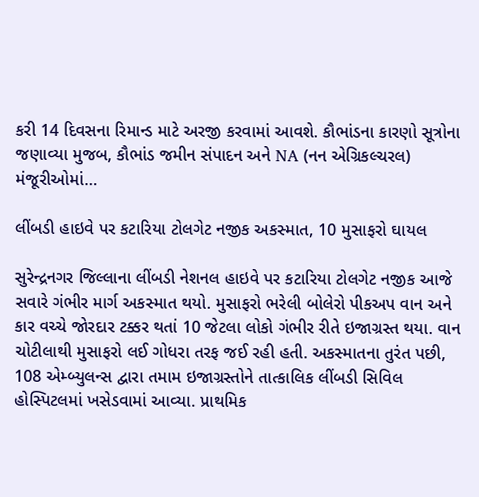કરી 14 દિવસના રિમાન્ડ માટે અરજી કરવામાં આવશે. કૌભાંડના કારણો સૂત્રોના જણાવ્યા મુજબ, કૌભાંડ જમીન સંપાદન અને NA (નન એગ્રિકલ્ચરલ) મંજૂરીઓમાં…

લીંબડી હાઇવે પર કટારિયા ટોલગેટ નજીક અકસ્માત, 10 મુસાફરો ઘાયલ

સુરેન્દ્રનગર જિલ્લાના લીંબડી નેશનલ હાઇવે પર કટારિયા ટોલગેટ નજીક આજે સવારે ગંભીર માર્ગ અકસ્માત થયો. મુસાફરો ભરેલી બોલેરો પીકઅપ વાન અને કાર વચ્ચે જોરદાર ટક્કર થતાં 10 જેટલા લોકો ગંભીર રીતે ઇજાગ્રસ્ત થયા. વાન ચોટીલાથી મુસાફરો લઈ ગોધરા તરફ જઈ રહી હતી. અકસ્માતના તુરંત પછી, 108 એમ્બ્યુલન્સ દ્વારા તમામ ઇજાગ્રસ્તોને તાત્કાલિક લીંબડી સિવિલ હોસ્પિટલમાં ખસેડવામાં આવ્યા. પ્રાથમિક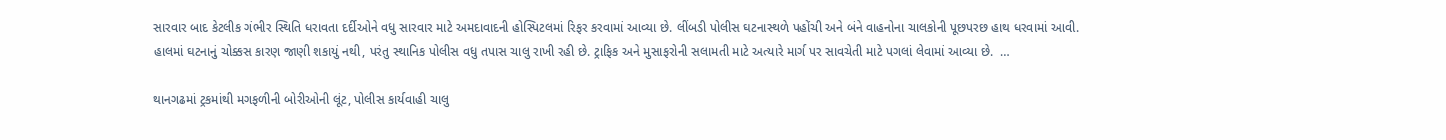સારવાર બાદ કેટલીક ગંભીર સ્થિતિ ધરાવતા દર્દીઓને વધુ સારવાર માટે અમદાવાદની હોસ્પિટલમાં રિફર કરવામાં આવ્યા છે. લીંબડી પોલીસ ઘટનાસ્થળે પહોંચી અને બંને વાહનોના ચાલકોની પૂછપરછ હાથ ધરવામાં આવી. હાલમાં ઘટનાનું ચોક્કસ કારણ જાણી શકાયું નથી, પરંતુ સ્થાનિક પોલીસ વધુ તપાસ ચાલુ રાખી રહી છે. ટ્રાફિક અને મુસાફરોની સલામતી માટે અત્યારે માર્ગ પર સાવચેતી માટે પગલાં લેવામાં આવ્યા છે.  …

થાનગઢમાં ટ્રકમાંથી મગફળીની બોરીઓની લૂંટ, પોલીસ કાર્યવાહી ચાલુ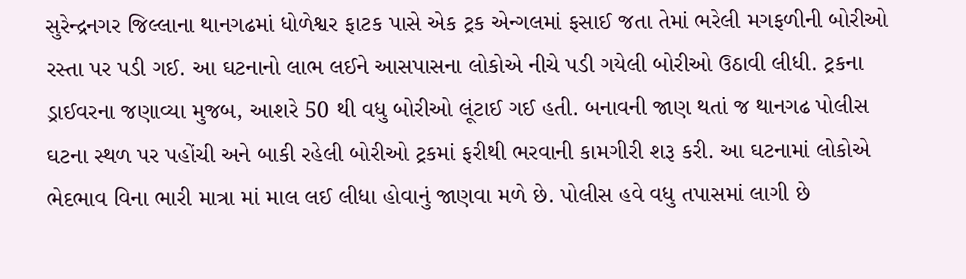સુરેન્દ્રનગર જિલ્લાના થાનગઢમાં ધોળેશ્વર ફાટક પાસે એક ટ્રક એન્ગલમાં ફસાઈ જતા તેમાં ભરેલી મગફળીની બોરીઓ રસ્તા પર પડી ગઈ. આ ઘટનાનો લાભ લઈને આસપાસના લોકોએ નીચે પડી ગયેલી બોરીઓ ઉઠાવી લીધી. ટ્રકના ડ્રાઈવરના જણાવ્યા મુજબ, આશરે 50 થી વધુ બોરીઓ લૂંટાઈ ગઈ હતી. બનાવની જાણ થતાં જ થાનગઢ પોલીસ ઘટના સ્થળ પર પહોંચી અને બાકી રહેલી બોરીઓ ટ્રકમાં ફરીથી ભરવાની કામગીરી શરૂ કરી. આ ઘટનામાં લોકોએ ભેદભાવ વિના ભારી માત્રા માં માલ લઈ લીધા હોવાનું જાણવા મળે છે. પોલીસ હવે વધુ તપાસમાં લાગી છે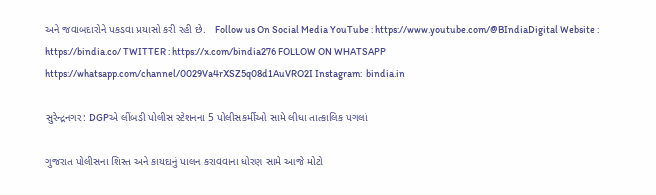અને જવાબદારોને પકડવા પ્રયાસો કરી રહી છે.   Follow us On Social Media YouTube : https://www.youtube.com/@BIndiaDigital Website : https://bindia.co/ TWITTER : https://x.com/bindia276 FOLLOW ON WHATSAPP  https://whatsapp.com/channel/0029Va4rXSZ5q08d1AuVRO2I Instagram:  bindia.in

સુરેન્દ્રનગર: DGPએ લીંબડી પોલીસ સ્ટેશનના 5 પોલીસકર્મીઓ સામે લીધા તાત્કાલિક પગલાં

ગુજરાત પોલીસના શિસ્ત અને કાયદાનું પાલન કરાવવાના ધોરણ સામે આજે મોટો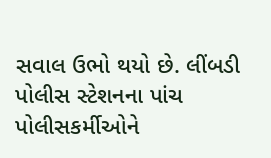સવાલ ઉભો થયો છે. લીંબડી પોલીસ સ્ટેશનના પાંચ પોલીસકર્મીઓને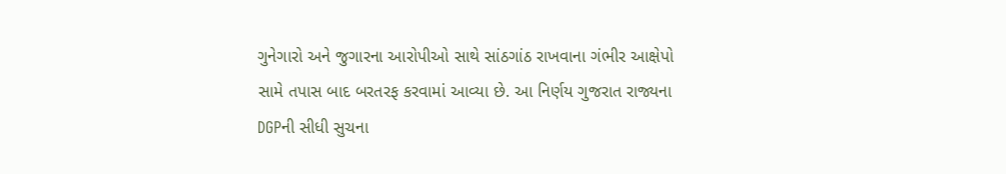ગુનેગારો અને જુગારના આરોપીઓ સાથે સાંઠગાંઠ રાખવાના ગંભીર આક્ષેપો સામે તપાસ બાદ બરતરફ કરવામાં આવ્યા છે. આ નિર્ણય ગુજરાત રાજ્યના DGPની સીધી સુચના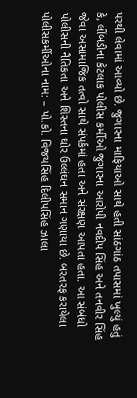પરથી લેવામાં આવ્યો છે. જુગારના માફિયાઓ સાથે હતી સાંઠગાંઠ તપાસમાં ખુલ્યું હતું કે, લીંબડીના કેટલાક પોલીસ કર્મીઓ જુગારના આરોપી નવદીપ સિંહ અને તનવીર સિંહ જેવા અસામાજિક તત્વો સાથે સંપર્કમાં હતા અને સંરક્ષણ આપતા હતા. આ સંબંધો પોલીસની નૈતિકતા અને શિસ્તના ઘોર ઉલ્લંઘન સમાન ગણાયા છે. બરતરફ કરાયેલા પોલીસકર્મીઓના નામ: – પો.કો. વિજયસિંહ દિલીપસિંહ ઝાલા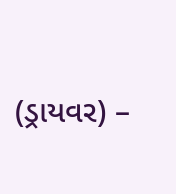(ડ્રાયવર) –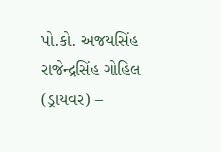પો.કો. અજયસિંહ રાજેન્દ્રસિંહ ગોહિલ (ડ્રાયવર) –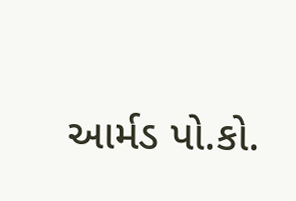આર્મડ પો.કો.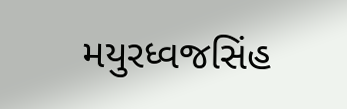મયુરધ્વજસિંહ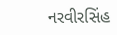નરવીરસિંહ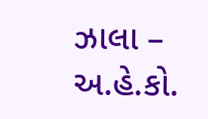ઝાલા – અ.હે.કો.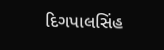દિગપાલસિંહ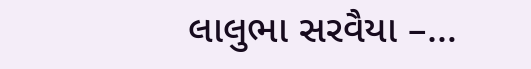લાલુભા સરવૈયા –…